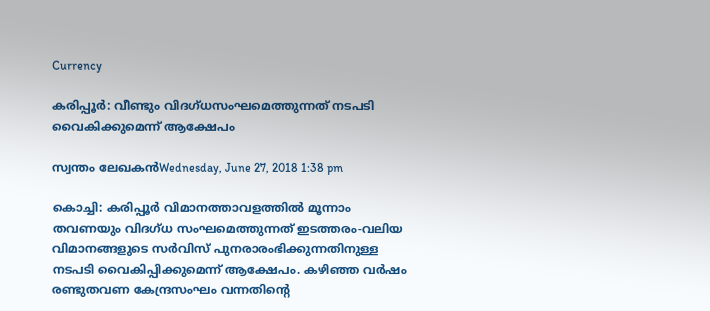Currency

കരിപ്പൂര്‍: വീണ്ടും വിദഗ്ധസംഘമെത്തുന്നത് നടപടി വൈകിക്കുമെന്ന് ആക്ഷേപം

സ്വന്തം ലേഖകന്‍Wednesday, June 27, 2018 1:38 pm

കൊച്ചി: കരിപ്പൂര്‍ വിമാനത്താവളത്തില്‍ മൂന്നാം തവണയും വിദഗ്ധ സംഘമെത്തുന്നത് ഇടത്തരം-വലിയ വിമാനങ്ങളുടെ സര്‍വിസ് പുനരാരംഭിക്കുന്നതിനുള്ള നടപടി വൈകിപ്പിക്കുമെന്ന് ആക്ഷേപം. കഴിഞ്ഞ വര്‍ഷം രണ്ടുതവണ കേന്ദ്രസംഘം വന്നതിന്റെ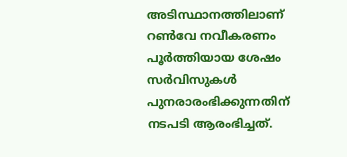അടിസ്ഥാനത്തിലാണ് റണ്‍വേ നവീകരണം പൂര്‍ത്തിയായ ശേഷം സര്‍വിസുകള്‍ പുനരാരംഭിക്കുന്നതിന് നടപടി ആരംഭിച്ചത്.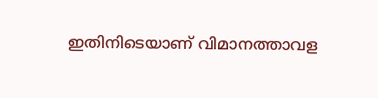ഇതിനിടെയാണ് വിമാനത്താവള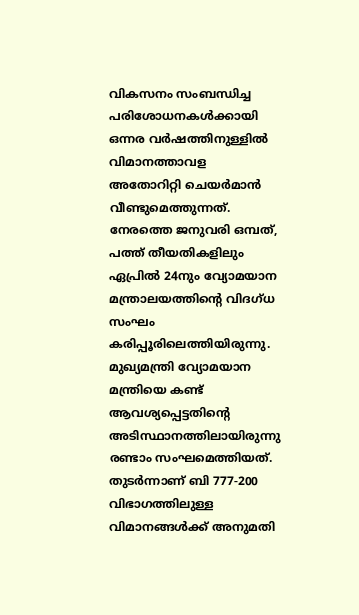വികസനം സംബന്ധിച്ച പരിശോധനകള്‍ക്കായി ഒന്നര വര്‍ഷത്തിനുള്ളില്‍ വിമാനത്താവള അതോറിറ്റി ചെയര്‍മാന്‍ വീണ്ടുമെത്തുന്നത്. നേരത്തെ ജനുവരി ഒമ്പത്, പത്ത് തീയതികളിലും ഏപ്രില്‍ 24നും വ്യോമയാന മന്ത്രാലയത്തിന്റെ വിദഗ്ധ സംഘം കരിപ്പൂരിലെത്തിയിരുന്നു. മുഖ്യമന്ത്രി വ്യോമയാന മന്ത്രിയെ കണ്ട് ആവശ്യപ്പെട്ടതിന്റെ അടിസ്ഥാനത്തിലായിരുന്നു രണ്ടാം സംഘമെത്തിയത്. തുടര്‍ന്നാണ് ബി 777-200 വിഭാഗത്തിലുള്ള വിമാനങ്ങള്‍ക്ക് അനുമതി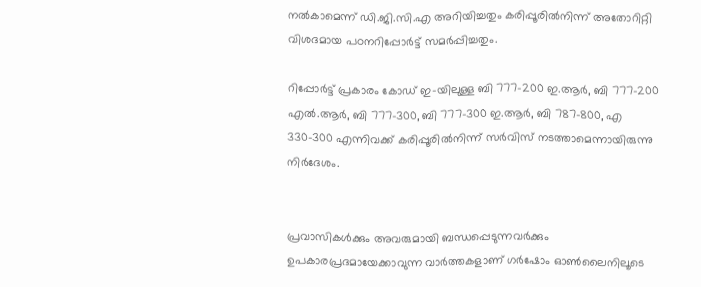നല്‍കാമെന്ന് ഡി.ജി.സി.എ അറിയിച്ചതും കരിപ്പൂരില്‍നിന്ന് അതോറിറ്റി വിശദമായ പഠനറിപ്പോര്‍ട്ട് സമര്‍പ്പിച്ചതും.

റിപ്പോര്‍ട്ട് പ്രകാരം കോഡ് ഇ-യിലുള്ള ബി 777-200 ഇ.ആര്‍, ബി 777-200 എല്‍.ആര്‍, ബി 777-300, ബി 777-300 ഇ.ആര്‍, ബി 787-800, എ 330-300 എന്നിവക്ക് കരിപ്പൂരില്‍നിന്ന് സര്‍വിസ് നടത്താമെന്നായിരുന്നു നിര്‍ദേശം.


പ്രവാസികൾക്കും അവരുമായി ബന്ധപ്പെടുന്നവർക്കും ഉപകാരപ്രദമായേക്കാവുന്ന വാർത്തകളാണ് ഗർഷോം ഓൺലൈനിലൂടെ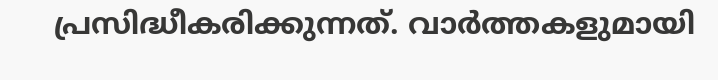പ്രസിദ്ധീകരിക്കുന്നത്. വാർത്തകളുമായി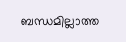ബന്ധമില്ലാത്ത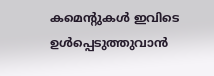കമെന്റുകൾ ഇവിടെ ഉൾപ്പെടുത്തുവാൻ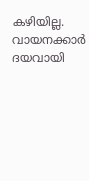കഴിയില്ല. വായനക്കാർ ദയവായി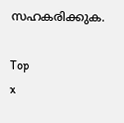സഹകരിക്കുക.

Top
x